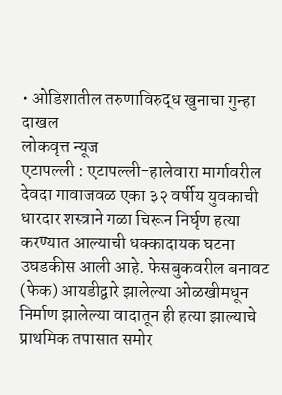• ओडिशातील तरुणाविरुद्ध खुनाचा गुन्हा दाखल
लोकवृत्त न्यूज
एटापल्ली : एटापल्ली-हालेवारा मार्गावरील देवदा गावाजवळ एका ३२ वर्षीय युवकाची धारदार शस्त्राने गळा चिरून निर्घृण हत्या करण्यात आल्याची धक्कादायक घटना उघडकीस आली आहे. फेसबुकवरील बनावट (फेक) आयडीद्वारे झालेल्या ओळखीमधून निर्माण झालेल्या वादातून ही हत्या झाल्याचे प्राथमिक तपासात समोर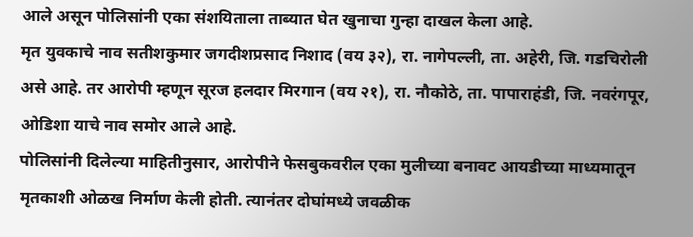आले असून पोलिसांनी एका संशयिताला ताब्यात घेत खुनाचा गुन्हा दाखल केला आहे.
मृत युवकाचे नाव सतीशकुमार जगदीशप्रसाद निशाद (वय ३२), रा. नागेपल्ली, ता. अहेरी, जि. गडचिरोली असे आहे. तर आरोपी म्हणून सूरज हलदार मिरगान (वय २१), रा. नौकोठे, ता. पापाराहंडी, जि. नवरंगपूर, ओडिशा याचे नाव समोर आले आहे.
पोलिसांनी दिलेल्या माहितीनुसार, आरोपीने फेसबुकवरील एका मुलीच्या बनावट आयडीच्या माध्यमातून मृतकाशी ओळख निर्माण केली होती. त्यानंतर दोघांमध्ये जवळीक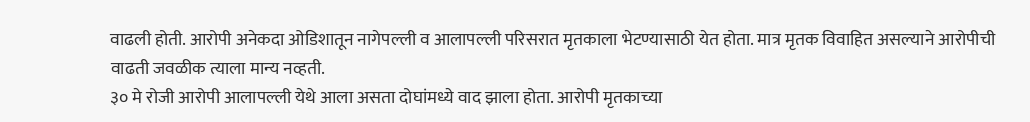वाढली होती. आरोपी अनेकदा ओडिशातून नागेपल्ली व आलापल्ली परिसरात मृतकाला भेटण्यासाठी येत होता. मात्र मृतक विवाहित असल्याने आरोपीची वाढती जवळीक त्याला मान्य नव्हती.
३० मे रोजी आरोपी आलापल्ली येथे आला असता दोघांमध्ये वाद झाला होता. आरोपी मृतकाच्या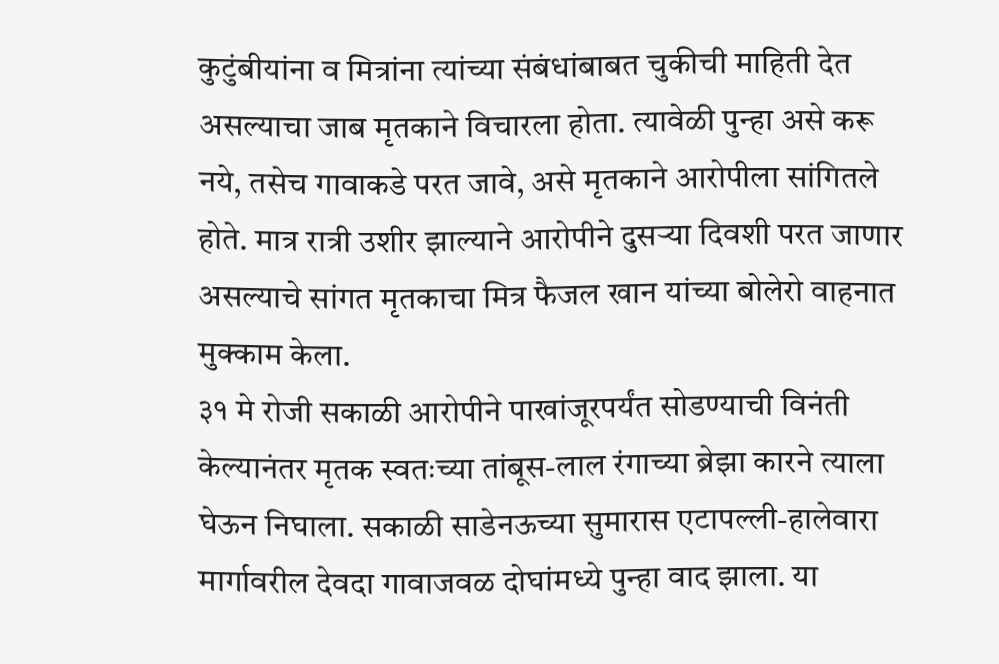कुटुंबीयांना व मित्रांना त्यांच्या संबंधांबाबत चुकीची माहिती देत असल्याचा जाब मृतकाने विचारला होता. त्यावेळी पुन्हा असे करू नये, तसेच गावाकडे परत जावे, असे मृतकाने आरोपीला सांगितले होते. मात्र रात्री उशीर झाल्याने आरोपीने दुसऱ्या दिवशी परत जाणार असल्याचे सांगत मृतकाचा मित्र फैजल खान यांच्या बोलेरो वाहनात मुक्काम केला.
३१ मे रोजी सकाळी आरोपीने पाखांजूरपर्यंत सोडण्याची विनंती केल्यानंतर मृतक स्वतःच्या तांबूस-लाल रंगाच्या ब्रेझा कारने त्याला घेऊन निघाला. सकाळी साडेनऊच्या सुमारास एटापल्ली-हालेवारा मार्गावरील देवदा गावाजवळ दोघांमध्ये पुन्हा वाद झाला. या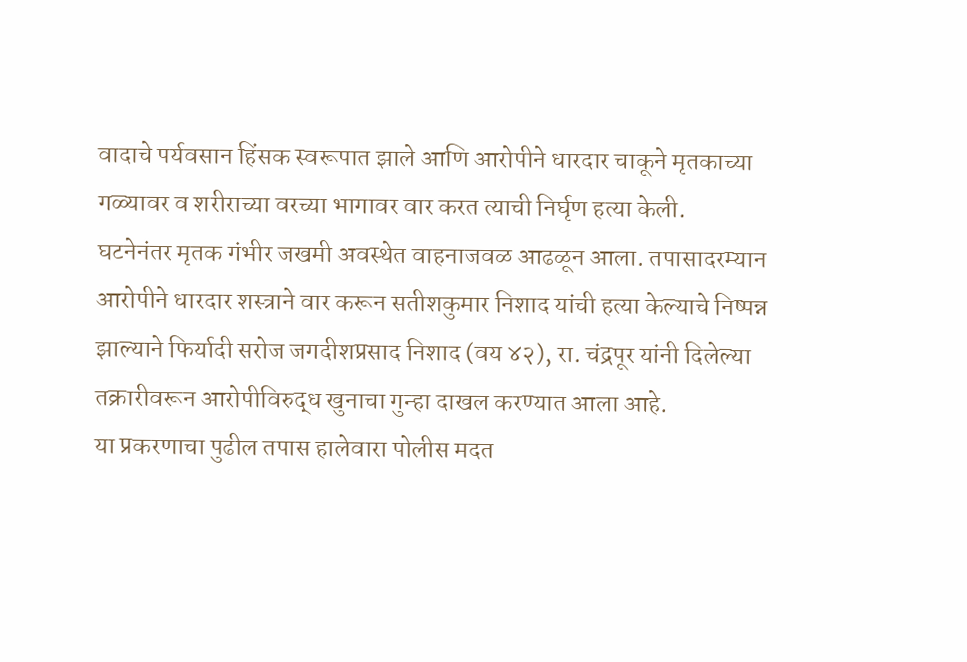वादाचे पर्यवसान हिंसक स्वरूपात झाले आणि आरोपीने धारदार चाकूने मृतकाच्या गळ्यावर व शरीराच्या वरच्या भागावर वार करत त्याची निर्घृण हत्या केली.
घटनेनंतर मृतक गंभीर जखमी अवस्थेत वाहनाजवळ आढळून आला. तपासादरम्यान आरोपीने धारदार शस्त्राने वार करून सतीशकुमार निशाद यांची हत्या केल्याचे निष्पन्न झाल्याने फिर्यादी सरोज जगदीशप्रसाद निशाद (वय ४२), रा. चंद्रपूर यांनी दिलेल्या तक्रारीवरून आरोपीविरुद्ध खुनाचा गुन्हा दाखल करण्यात आला आहे.
या प्रकरणाचा पुढील तपास हालेवारा पोलीस मदत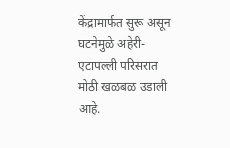केंद्रामार्फत सुरू असून घटनेमुळे अहेरी-एटापल्ली परिसरात मोठी खळबळ उडाली आहे.